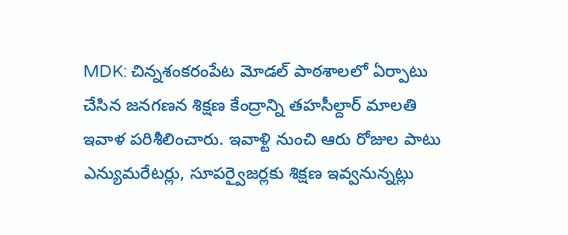MDK: చిన్నశంకరంపేట మోడల్ పాఠశాలలో ఏర్పాటు చేసిన జనగణన శిక్షణ కేంద్రాన్ని తహసీల్దార్ మాలతి ఇవాళ పరిశీలించారు. ఇవాళ్టి నుంచి ఆరు రోజుల పాటు ఎన్యుమరేటర్లు, సూపర్వైజర్లకు శిక్షణ ఇవ్వనున్నట్లు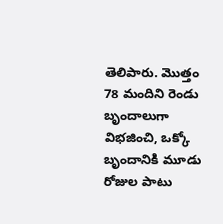తెలిపారు. మొత్తం 78 మందిని రెండు బృందాలుగా విభజించి, ఒక్కో బృందానికి మూడు రోజుల పాటు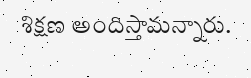శిక్షణ అందిస్తామన్నారు.